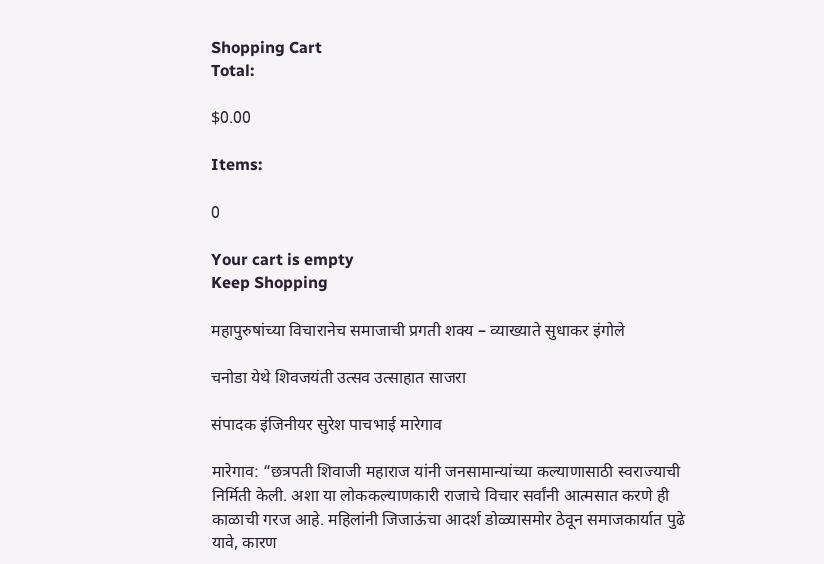Shopping Cart
Total:

$0.00

Items:

0

Your cart is empty
Keep Shopping

महापुरुषांच्या विचारानेच समाजाची प्रगती शक्य – व्याख्याते सुधाकर इंगोले

चनोडा येथे शिवजयंती उत्सव उत्साहात साजरा

संपादक इंजिनीयर सुरेश पाचभाई मारेगाव

मारेगाव: “छत्रपती शिवाजी महाराज यांनी जनसामान्यांच्या कल्याणासाठी स्वराज्याची निर्मिती केली. अशा या लोककल्याणकारी राजाचे विचार सर्वांनी आत्मसात करणे ही काळाची गरज आहे. महिलांनी जिजाऊंचा आदर्श डोळ्यासमोर ठेवून समाजकार्यात पुढे यावे, कारण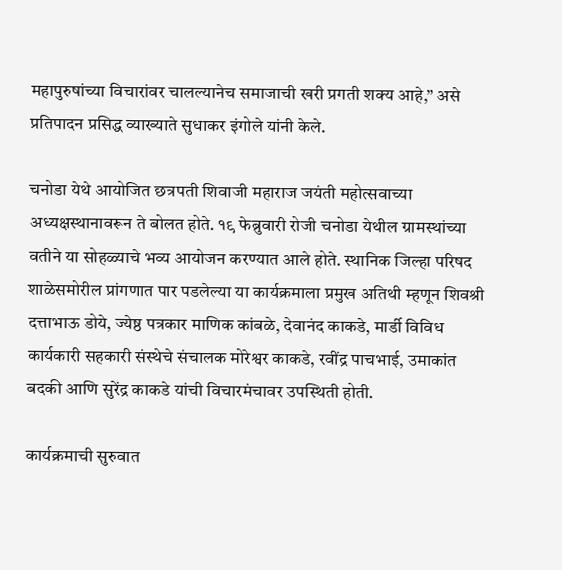महापुरुषांच्या विचारांवर चालल्यानेच समाजाची खरी प्रगती शक्य आहे,” असे प्रतिपादन प्रसिद्ध व्याख्याते सुधाकर इंगोले यांनी केले.

चनोडा येथे आयोजित छत्रपती शिवाजी महाराज जयंती महोत्सवाच्या अध्यक्षस्थानावरून ते बोलत होते. १९ फेब्रुवारी रोजी चनोडा येथील ग्रामस्थांच्या वतीने या सोहळ्याचे भव्य आयोजन करण्यात आले होते. स्थानिक जिल्हा परिषद शाळेसमोरील प्रांगणात पार पडलेल्या या कार्यक्रमाला प्रमुख अतिथी म्हणून शिवश्री दत्ताभाऊ डोये, ज्येष्ठ पत्रकार माणिक कांबळे, देवानंद काकडे, मार्डी विविध कार्यकारी सहकारी संस्थेचे संचालक मोरेश्वर काकडे, रवींद्र पाचभाई, उमाकांत बदकी आणि सुरेंद्र काकडे यांची विचारमंचावर उपस्थिती होती.

कार्यक्रमाची सुरुवात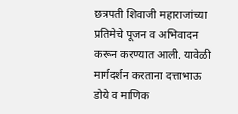छत्रपती शिवाजी महाराजांच्या प्रतिमेचे पूजन व अभिवादन करून करण्यात आली. यावेळी मार्गदर्शन करताना दत्ताभाऊ डोये व माणिक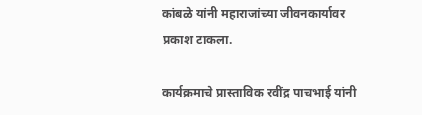कांबळे यांनी महाराजांच्या जीवनकार्यावर प्रकाश टाकला.

कार्यक्रमाचे प्रास्ताविक रवींद्र पाचभाई यांनी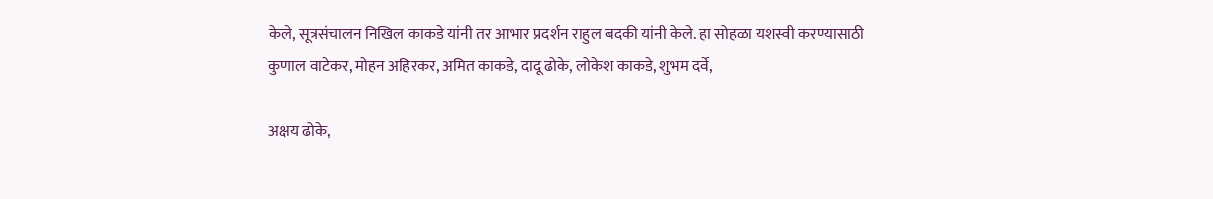केले, सूत्रसंचालन निखिल काकडे यांनी तर आभार प्रदर्शन राहुल बदकी यांनी केले. हा सोहळा यशस्वी करण्यासाठी कुणाल वाटेकर, मोहन अहिरकर, अमित काकडे, दादू ढोके, लोकेश काकडे, शुभम दर्वे,

अक्षय ढोके,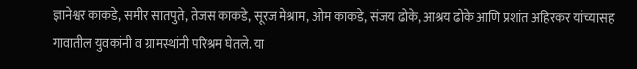ज्ञानेश्वर काकडे, समीर सातपुते, तेजस काकडे, सूरज मेश्राम, ओम काकडे, संजय ढोके, आश्रय ढोके आणि प्रशांत अहिरकर यांच्यासह गावातील युवकांनी व ग्रामस्थांनी परिश्रम घेतले. या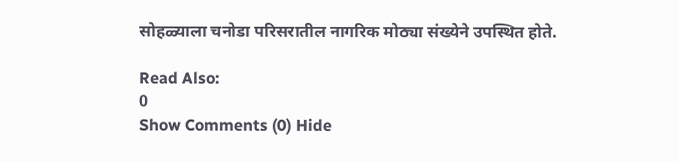सोहळ्याला चनोडा परिसरातील नागरिक मोठ्या संख्येने उपस्थित होते.

Read Also:
0
Show Comments (0) Hide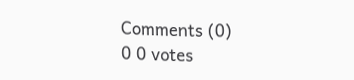Comments (0)
0 0 votes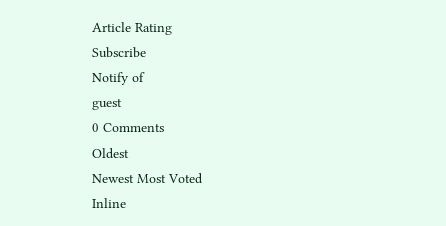Article Rating
Subscribe
Notify of
guest
0 Comments
Oldest
Newest Most Voted
Inline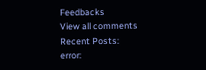Feedbacks
View all comments
Recent Posts:
error: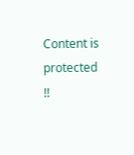Content is protected !!